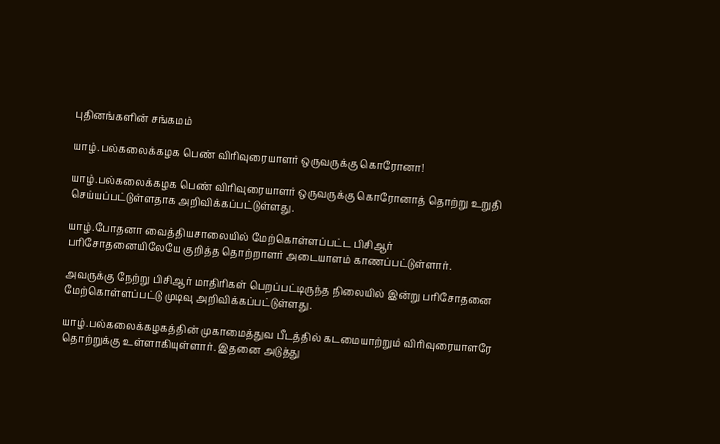புதினங்களின் சங்கமம்

யாழ்.பல்கலைக்கழக பெண் விரிவுரையாளர் ஒருவருக்கு கொரோனா!

யாழ்.பல்கலைக்கழக பெண் விரிவுரையாளர் ஒருவருக்கு கொரோனாத் தொற்று உறுதி செய்யப்பட்டுள்ளதாக அறிவிக்கப்பட்டுள்ளது.

யாழ்.போதனா வைத்தியசாலையில் மேற்கொள்ளப்பட்ட பிசிஆர் பரிசோதனையிலேயே குறித்த தொற்றாளர் அடையாளம் காணப்பட்டுள்ளார்.

அவருக்கு நேற்று பிசிஆர் மாதிரிகள் பெறப்பட்டிருந்த நிலையில் இன்று பரிசோதனை மேற்கொள்ளப்பட்டு முடிவு அறிவிக்கப்பட்டுள்ளது.

யாழ்.பல்கலைக்கழகத்தின் முகாமைத்துவ பீடத்தில் கடமையாற்றும் விரிவுரையாளரே தொற்றுக்கு உள்ளாகியுள்ளார். இதனை அடுத்து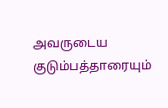அவருடைய குடும்பத்தாரையும்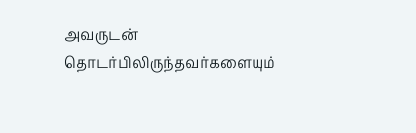அவருடன் தொடர்பிலிருந்தவர்களையும்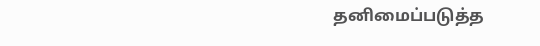தனிமைப்படுத்த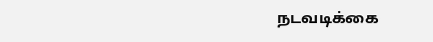நடவடிக்கை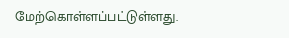மேற்கொள்ளப்பட்டுள்ளது.